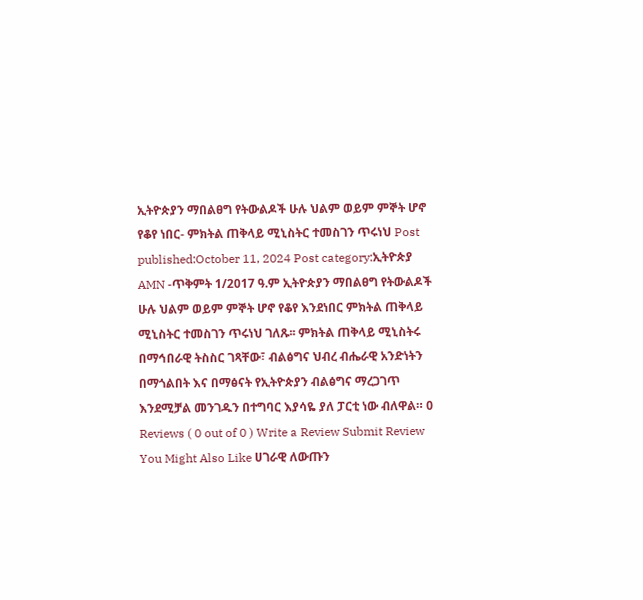ኢትዮጵያን ማበልፀግ የትውልዶች ሁሉ ህልም ወይም ምኞት ሆኖ የቆየ ነበር- ምክትል ጠቅላይ ሚኒስትር ተመስገን ጥሩነህ Post published:October 11, 2024 Post category:ኢትዮጵያ AMN -ጥቅምት 1/2017 ዓ.ም ኢትዮጵያን ማበልፀግ የትውልዶች ሁሉ ህልም ወይም ምኞት ሆኖ የቆየ እንደነበር ምክትል ጠቅላይ ሚኒስትር ተመስገን ጥሩነህ ገለጹ፡፡ ምክትል ጠቅላይ ሚኒስትሩ በማኅበራዊ ትስስር ገጻቸው፣ ብልፅግና ህብረ ብሔራዊ አንድነትን በማጎልበት እና በማፅናት የኢትዮጵያን ብልፅግና ማረጋገጥ እንደሚቻል መንገዱን በተግባር እያሳዬ ያለ ፓርቲ ነው ብለዋል። 0 Reviews ( 0 out of 0 ) Write a Review Submit Review You Might Also Like ሀገራዊ ለውጡን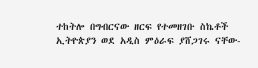ተከትሎ በግብርናው ዘርፍ የተመዘገቡ ስኬቶች ኢትዮጵያን ወደ አዲስ ምዕራፍ ያሸጋገሩ ናቸው-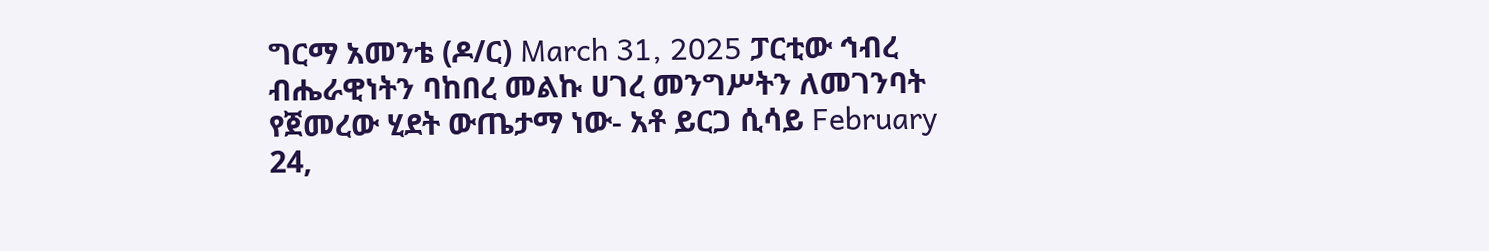ግርማ አመንቴ (ዶ/ር) March 31, 2025 ፓርቲው ኅብረ ብሔራዊነትን ባከበረ መልኩ ሀገረ መንግሥትን ለመገንባት የጀመረው ሂደት ውጤታማ ነው- አቶ ይርጋ ሲሳይ February 24,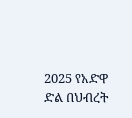2025 የአድዋ ድል በህብረት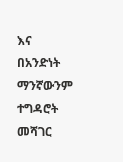እና በአንድነት ማንኛውንም ተግዳሮት መሻገር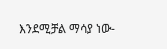እንደሚቻል ማሳያ ነው-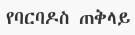የባርባዶስ ጠቅላይ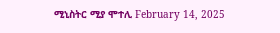ሚኒስትር ሚያ ሞተሊ February 14, 2025